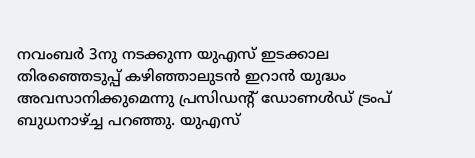നവംബർ 3നു നടക്കുന്ന യുഎസ് ഇടക്കാല തിരഞ്ഞെടുപ്പ് കഴിഞ്ഞാലുടൻ ഇറാൻ യുദ്ധം അവസാനിക്കുമെന്നു പ്രസിഡന്റ് ഡോണൾഡ് ട്രംപ് ബുധനാഴ്ച്ച പറഞ്ഞു. യുഎസ്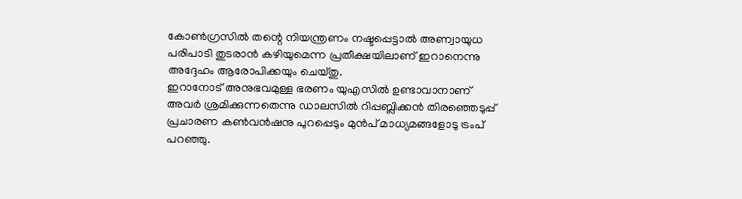കോൺഗ്രസിൽ തന്റെ നിയന്ത്രണം നഷ്ടപ്പെട്ടാൽ അണ്വായുധ പരിപാടി തുടരാൻ കഴിയുമെന്ന പ്രതീക്ഷയിലാണ് ഇറാനെന്നു അദ്ദേഹം ആരോപിക്കയും ചെയ്തു.
ഇറാനോട് അനുഭവമുള്ള ഭരണം യുഎസിൽ ഉണ്ടാവാനാണ് അവർ ശ്രമിക്കുന്നതെന്നു ഡാലസിൽ റിപ്പബ്ലിക്കൻ തിരഞ്ഞെടുപ്പ് പ്രചാരണ കൺവൻഷനു പുറപ്പെടും മുൻപ് മാധ്യമങ്ങളോടു ട്രംപ് പറഞ്ഞു.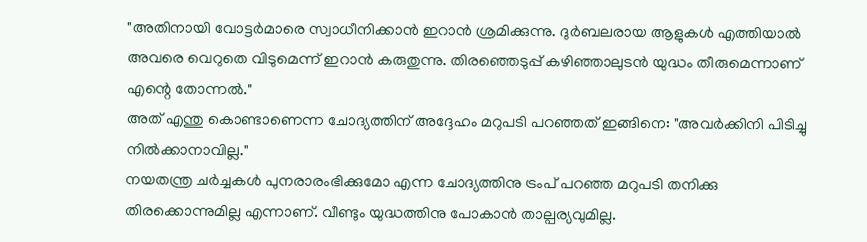"അതിനായി വോട്ടർമാരെ സ്വാധീനിക്കാൻ ഇറാൻ ശ്രമിക്കുന്നു. ദുർബലരായ ആളുകൾ എത്തിയാൽ അവരെ വെറുതെ വിടുമെന്ന് ഇറാൻ കരുതുന്നു. തിരഞ്ഞെടുപ്പ് കഴിഞ്ഞാലുടൻ യുദ്ധം തീരുമെന്നാണ് എന്റെ തോന്നൽ."
അത് എന്തു കൊണ്ടാണെന്ന ചോദ്യത്തിന് അദ്ദേഹം മറുപടി പറഞ്ഞത് ഇങ്ങിനെ: "അവർക്കിനി പിടിച്ചു നിൽക്കാനാവില്ല."
നയതന്ത്ര ചർച്ചകൾ പുനരാരംഭിക്കുമോ എന്ന ചോദ്യത്തിനു ട്രംപ് പറഞ്ഞ മറുപടി തനിക്കു തിരക്കൊന്നുമില്ല എന്നാണ്. വീണ്ടും യുദ്ധത്തിനു പോകാൻ താല്പര്യവുമില്ല.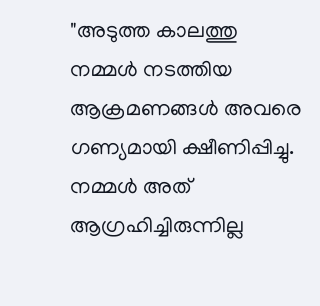"അടുത്ത കാലത്തു നമ്മൾ നടത്തിയ ആക്രമണങ്ങൾ അവരെ ഗണ്യമായി ക്ഷീണിപ്പിച്ചു. നമ്മൾ അത് ആഗ്രഹിച്ചിരുന്നില്ല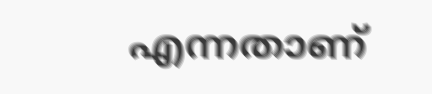എന്നതാണ്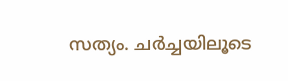സത്യം. ചർച്ചയിലൂടെ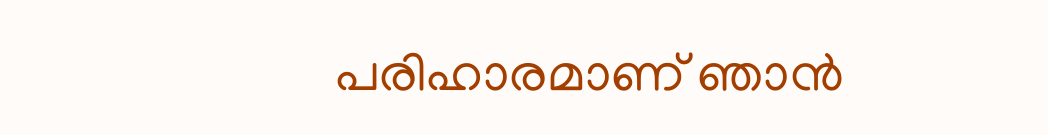പരിഹാരമാണ് ഞാൻ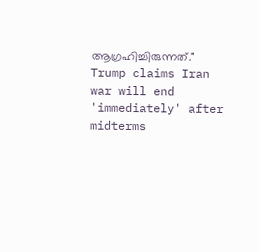ആഗ്രഹിച്ചിരുന്നത്."
Trump claims Iran war will end 'immediately' after midterms